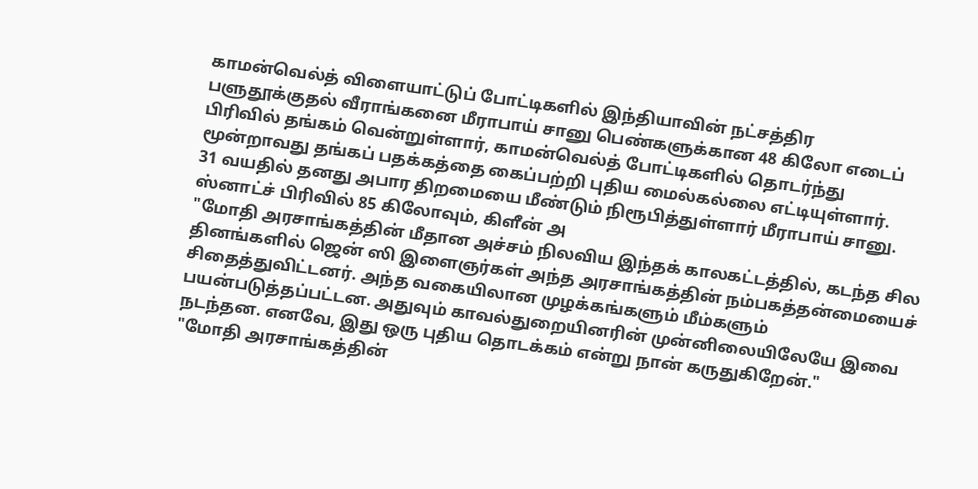காமன்வெல்த் விளையாட்டுப் போட்டிகளில் இந்தியாவின் நட்சத்திர பளுதூக்குதல் வீராங்கனை மீராபாய் சானு பெண்களுக்கான 48 கிலோ எடைப் பிரிவில் தங்கம் வென்றுள்ளார், காமன்வெல்த் போட்டிகளில் தொடர்ந்து மூன்றாவது தங்கப் பதக்கத்தை கைப்பற்றி புதிய மைல்கல்லை எட்டியுள்ளார்.
31 வயதில் தனது அபார திறமையை மீண்டும் நிரூபித்துள்ளார் மீராபாய் சானு. ஸ்னாட்ச் பிரிவில் 85 கிலோவும், கிளீன் அ
"மோதி அரசாங்கத்தின் மீதான அச்சம் நிலவிய இந்தக் காலகட்டத்தில், கடந்த சில தினங்களில் ஜென் ஸி இளைஞர்கள் அந்த அரசாங்கத்தின் நம்பகத்தன்மையைச் சிதைத்துவிட்டனர். அந்த வகையிலான முழக்கங்களும் மீம்களும் பயன்படுத்தப்பட்டன. அதுவும் காவல்துறையினரின் முன்னிலையிலேயே இவை நடந்தன. எனவே, இது ஒரு புதிய தொடக்கம் என்று நான் கருதுகிறேன்."
"மோதி அரசாங்கத்தின்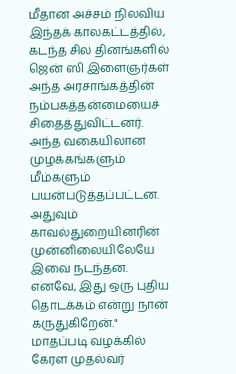மீதான அச்சம் நிலவிய இந்தக் காலகட்டத்தில், கடந்த சில தினங்களில் ஜென் ஸி இளைஞர்கள் அந்த அரசாங்கத்தின் நம்பகத்தன்மையைச் சிதைத்துவிட்டனர். அந்த வகையிலான முழக்கங்களும் மீம்களும் பயன்படுத்தப்பட்டன. அதுவும் காவல்துறையினரின் முன்னிலையிலேயே இவை நடந்தன. எனவே, இது ஒரு புதிய தொடக்கம் என்று நான் கருதுகிறேன்."
மாதப்படி வழக்கில் கேரள முதல்வர்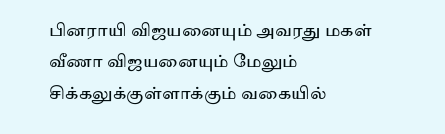பினராயி விஜயனையும் அவரது மகள் வீணா விஜயனையும் மேலும் சிக்கலுக்குள்ளாக்கும் வகையில்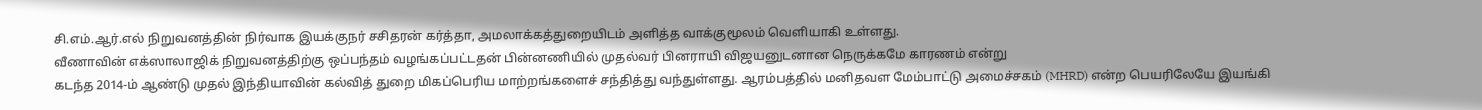சி.எம்.ஆர்.எல் நிறுவனத்தின் நிர்வாக இயக்குநர் சசிதரன் கர்த்தா, அமலாக்கத்துறையிடம் அளித்த வாக்குமூலம் வெளியாகி உள்ளது.
வீணாவின் எக்ஸாலாஜிக் நிறுவனத்திற்கு ஒப்பந்தம் வழங்கப்பட்டதன் பின்னணியில் முதல்வர் பினராயி விஜயனுடனான நெருக்கமே காரணம் என்று
கடந்த 2014-ம் ஆண்டு முதல் இந்தியாவின் கல்வித் துறை மிகப்பெரிய மாற்றங்களைச் சந்தித்து வந்துள்ளது. ஆரம்பத்தில் மனிதவள மேம்பாட்டு அமைச்சகம் (MHRD) என்ற பெயரிலேயே இயங்கி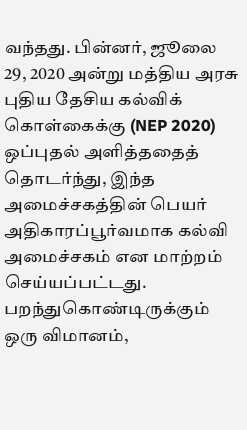வந்தது. பின்னர், ஜூலை 29, 2020 அன்று மத்திய அரசு புதிய தேசிய கல்விக் கொள்கைக்கு (NEP 2020) ஒப்புதல் அளித்ததைத் தொடர்ந்து, இந்த அமைச்சகத்தின் பெயர் அதிகாரப்பூர்வமாக கல்வி அமைச்சகம் என மாற்றம் செய்யப்பட்டது.
பறந்துகொண்டிருக்கும் ஒரு விமானம்,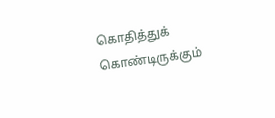கொதித்துக் கொண்டிருக்கும்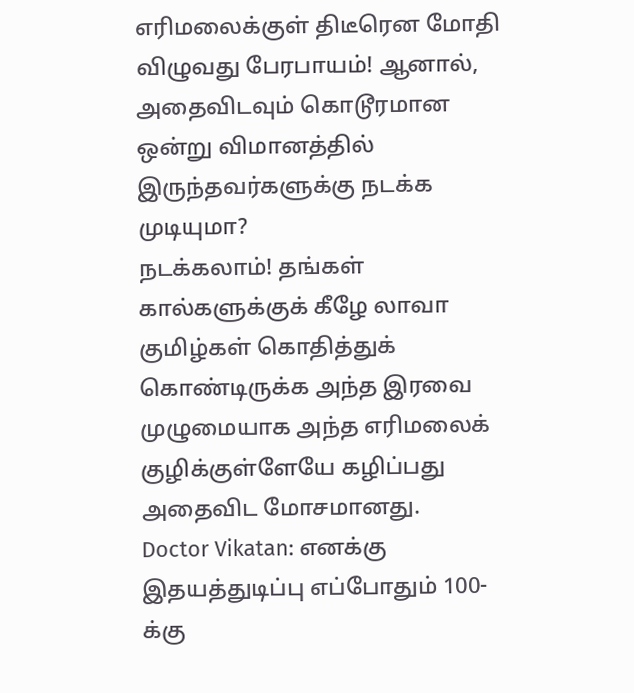எரிமலைக்குள் திடீரென மோதி விழுவது பேரபாயம்! ஆனால், அதைவிடவும் கொடூரமான ஒன்று விமானத்தில் இருந்தவர்களுக்கு நடக்க முடியுமா?
நடக்கலாம்! தங்கள் கால்களுக்குக் கீழே லாவா குமிழ்கள் கொதித்துக் கொண்டிருக்க அந்த இரவை முழுமையாக அந்த எரிமலைக் குழிக்குள்ளேயே கழிப்பது அதைவிட மோசமானது.
Doctor Vikatan: எனக்கு இதயத்துடிப்பு எப்போதும் 100-க்கு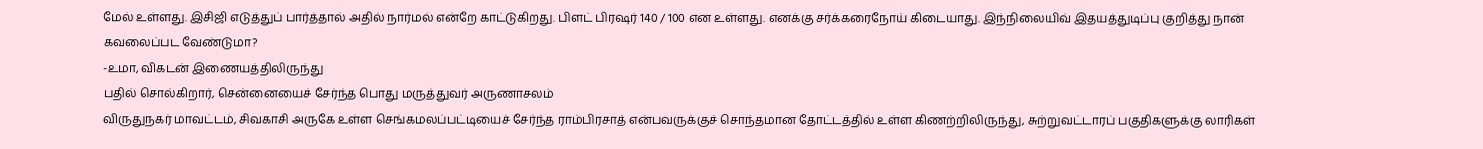மேல் உள்ளது. இசிஜி எடுத்துப் பார்த்தால் அதில் நார்மல் என்றே காட்டுகிறது. பிளட் பிரஷர் 140 / 100 என உள்ளது. எனக்கு சர்க்கரைநோய் கிடையாது. இந்நிலையிவ் இதயத்துடிப்பு குறித்து நான் கவலைப்பட வேண்டுமா?
-உமா, விகடன் இணையத்திலிருந்து
பதில் சொல்கிறார், சென்னையைச் சேர்ந்த பொது மருத்துவர் அருணாசலம்
விருதுநகர் மாவட்டம், சிவகாசி அருகே உள்ள செங்கமலப்பட்டியைச் சேர்ந்த ராம்பிரசாத் என்பவருக்குச் சொந்தமான தோட்டத்தில் உள்ள கிணற்றிலிருந்து, சுற்றுவட்டாரப் பகுதிகளுக்கு லாரிகள்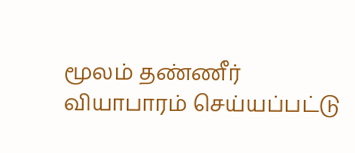மூலம் தண்ணீர் வியாபாரம் செய்யப்பட்டு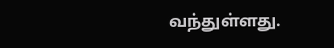வந்துள்ளது.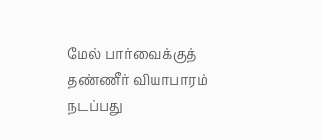மேல் பார்வைக்குத் தண்ணீர் வியாபாரம் நடப்பது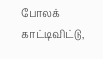போலக் காட்டிவிட்டு,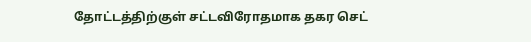தோட்டத்திற்குள் சட்டவிரோதமாக தகர செட்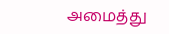அமைத்து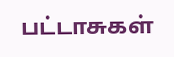பட்டாசுகள்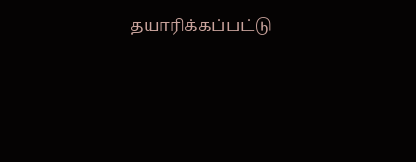தயாரிக்கப்பட்டு